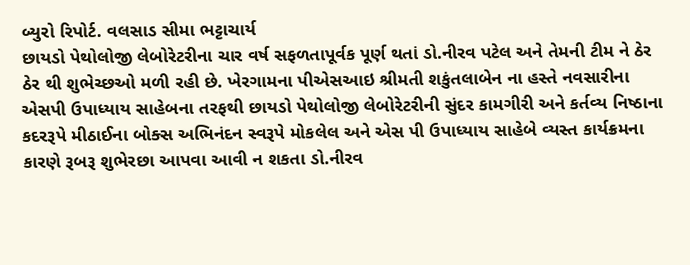બ્યુરો રિપોર્ટ. વલસાડ સીમા ભટ્ટાચાર્ય
છાયડો પેથોલોજી લેબોરેટરીના ચાર વર્ષ સફળતાપૂર્વક પૂર્ણ થતાં ડો.નીરવ પટેલ અને તેમની ટીમ ને ઠેર ઠેર થી શુભેચ્છઓ મળી રહી છે. ખેરગામના પીએસઆઇ શ્રીમતી શકુંતલાબેન ના હસ્તે નવસારીના એસપી ઉપાધ્યાય સાહેબના તરફથી છાયડો પેથોલોજી લેબોરેટરીની સુંદર કામગીરી અને કર્તવ્ય નિષ્ઠાના કદરરૂપે મીઠાઈના બોક્સ અભિનંદન સ્વરૂપે મોકલેલ અને એસ પી ઉપાધ્યાય સાહેબે વ્યસ્ત કાર્યક્રમના કારણે રૂબરૂ શુભેરછા આપવા આવી ન શકતા ડો.નીરવ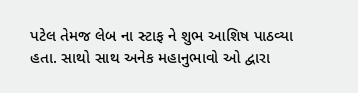પટેલ તેમજ લેબ ના સ્ટાફ ને શુભ આશિષ પાઠવ્યા હતા. સાથો સાથ અનેક મહાનુભાવો ઓ દ્વારા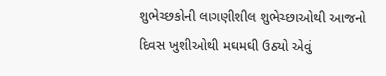શુભેચ્છકોની લાગણીશીલ શુભેચ્છાઓથી આજનો દિવસ ખુશીઓથી મઘમઘી ઉઠ્યો એવું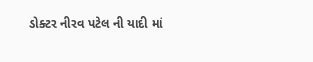ડોક્ટર નીરવ પટેલ ની યાદી માં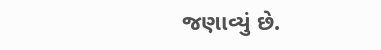જણાવ્યું છે.